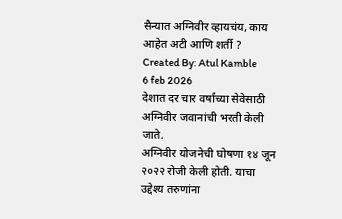सैन्यात अग्निवीर व्हायचंय, काय आहेत अटी आणि शर्ती ?
Created By: Atul Kamble
6 feb 2026
देशात दर चार वर्षांच्या सेवेसाठी अग्निवीर जवानांची भरती केली जाते.
अग्निवीर योजनेची घोषणा १४ जून २०२२ रोजी केली होती. याचा उद्देश्य तरुणांना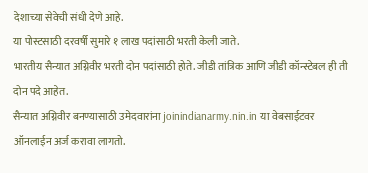देशाच्या सेवेची संधी देणे आहे.
या पोस्टसाठी दरवर्षी सुमारे १ लाख पदांसाठी भरती केली जाते.
भारतीय सैन्यात अग्निवीर भरती दोन पदांसाठी होते. जीडी तांत्रिक आणि जीडी कॉन्स्टेबल ही ती दोन पदे आहेत.
सैन्यात अग्निवीर बनण्यासाठी उमेदवारांना joinindianarmy.nin.in या वेबसाईटवर ऑनलाईन अर्ज करावा लागतो.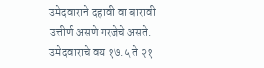उमेदवाराने दहावी वा बारावी उत्तीर्ण असणे गरजेचे असते.
उमेदवाराचे वय १७.५ ते २१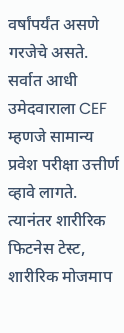वर्षांपर्यंत असणे गरजेचे असते.
सर्वात आधी उमेदवाराला CEF म्हणजे सामान्य प्रवेश परीक्षा उत्तीर्ण व्हावे लागते.
त्यानंतर शारीरिक फिटनेस टेस्ट, शारीरिक मोजमाप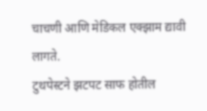चाचणी आणि मेडिकल एक्झाम द्यावी लागते.
टुथपेस्टने झटपट साफ होतील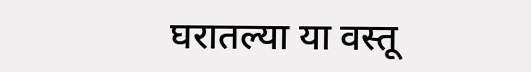घरातल्या या वस्तू